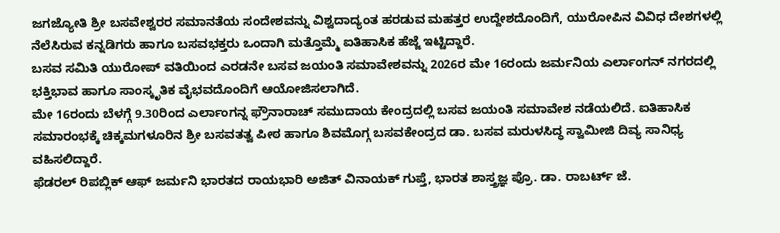ಜಗಜ್ಯೋತಿ ಶ್ರೀ ಬಸವೇಶ್ವರರ ಸಮಾನತೆಯ ಸಂದೇಶವನ್ನು ವಿಶ್ವದಾದ್ಯಂತ ಹರಡುವ ಮಹತ್ತರ ಉದ್ದೇಶದೊಂದಿಗೆ, ಯುರೋಪಿನ ವಿವಿಧ ದೇಶಗಳಲ್ಲಿ ನೆಲೆಸಿರುವ ಕನ್ನಡಿಗರು ಹಾಗೂ ಬಸವಭಕ್ತರು ಒಂದಾಗಿ ಮತ್ತೊಮ್ಮೆ ಐತಿಹಾಸಿಕ ಹೆಜ್ಜೆ ಇಟ್ಟಿದ್ದಾರೆ.
ಬಸವ ಸಮಿತಿ ಯುರೋಪ್ ವತಿಯಿಂದ ಎರಡನೇ ಬಸವ ಜಯಂತಿ ಸಮಾವೇಶವನ್ನು 2026ರ ಮೇ 16ರಂದು ಜರ್ಮನಿಯ ಎರ್ಲಾಂಗನ್ ನಗರದಲ್ಲಿ ಭಕ್ತಿಭಾವ ಹಾಗೂ ಸಾಂಸ್ಕೃತಿಕ ವೈಭವದೊಂದಿಗೆ ಆಯೋಜಿಸಲಾಗಿದೆ.
ಮೇ 16ರಂದು ಬೆಳಗ್ಗೆ 9.30ರಿಂದ ಎರ್ಲಾಂಗನ್ನ ಫ್ರೌನಾರಾಚ್ ಸಮುದಾಯ ಕೇಂದ್ರದಲ್ಲಿ ಬಸವ ಜಯಂತಿ ಸಮಾವೇಶ ನಡೆಯಲಿದೆ. ಐತಿಹಾಸಿಕ ಸಮಾರಂಭಕ್ಕೆ ಚಿಕ್ಕಮಗಳೂರಿನ ಶ್ರೀ ಬಸವತತ್ವ ಪೀಠ ಹಾಗೂ ಶಿವಮೊಗ್ಗ ಬಸವಕೇಂದ್ರದ ಡಾ. ಬಸವ ಮರುಳಸಿದ್ಧ ಸ್ವಾಮೀಜಿ ದಿವ್ಯ ಸಾನಿಧ್ಯ ವಹಿಸಲಿದ್ದಾರೆ.
ಫೆಡರಲ್ ರಿಪಬ್ಲಿಕ್ ಆಫ್ ಜರ್ಮನಿ ಭಾರತದ ರಾಯಭಾರಿ ಅಜಿತ್ ವಿನಾಯಕ್ ಗುಪ್ತೆ, ಭಾರತ ಶಾಸ್ತ್ರಜ್ಞ ಪ್ರೊ. ಡಾ. ರಾಬರ್ಟ್ ಜೆ.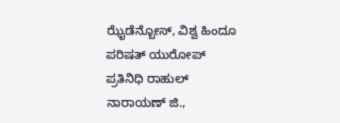ಝೈಡೆನ್ಬೋಸ್, ವಿಶ್ವ ಹಿಂದೂ ಪರಿಷತ್ ಯುರೋಪ್ ಪ್ರತಿನಿಧಿ ರಾಹುಲ್ ನಾರಾಯಣ್ ಜಿ.,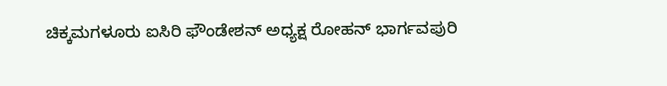ಚಿಕ್ಕಮಗಳೂರು ಐಸಿರಿ ಫೌಂಡೇಶನ್ ಅಧ್ಯಕ್ಷ ರೋಹನ್ ಭಾರ್ಗವಪುರಿ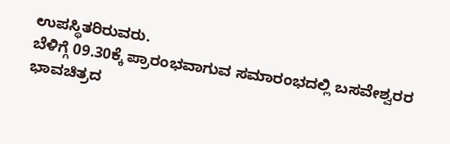ಉಪಸ್ಥಿತರಿರುವರು.
ಬೆಳಿಗ್ಗೆ 09.30ಕ್ಕೆ ಪ್ರಾರಂಭವಾಗುವ ಸಮಾರಂಭದಲ್ಲಿ ಬಸವೇಶ್ವರರ ಭಾವಚಿತ್ರದ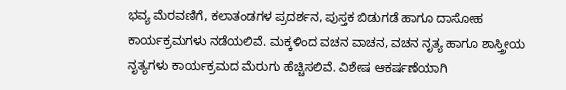ಭವ್ಯ ಮೆರವಣಿಗೆ, ಕಲಾತಂಡಗಳ ಪ್ರದರ್ಶನ, ಪುಸ್ತಕ ಬಿಡುಗಡೆ ಹಾಗೂ ದಾಸೋಹ ಕಾರ್ಯಕ್ರಮಗಳು ನಡೆಯಲಿವೆ. ಮಕ್ಕಳಿಂದ ವಚನ ವಾಚನ, ವಚನ ನೃತ್ಯ ಹಾಗೂ ಶಾಸ್ತ್ರೀಯ ನೃತ್ಯಗಳು ಕಾರ್ಯಕ್ರಮದ ಮೆರುಗು ಹೆಚ್ಚಿಸಲಿವೆ. ವಿಶೇಷ ಆಕರ್ಷಣೆಯಾಗಿ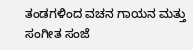ತಂಡಗಳಿಂದ ವಚನ ಗಾಯನ ಮತ್ತು ಸಂಗೀತ ಸಂಜೆ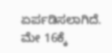ಏರ್ಪಡಿಸಲಾಗಿದೆ.
ಮೇ 16ಕ್ಕೆ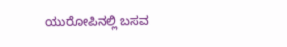ಯುರೋಪಿನಲ್ಲಿ ಬಸವ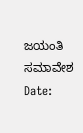ಜಯಂತಿ ಸಮಾವೇಶ
Date: